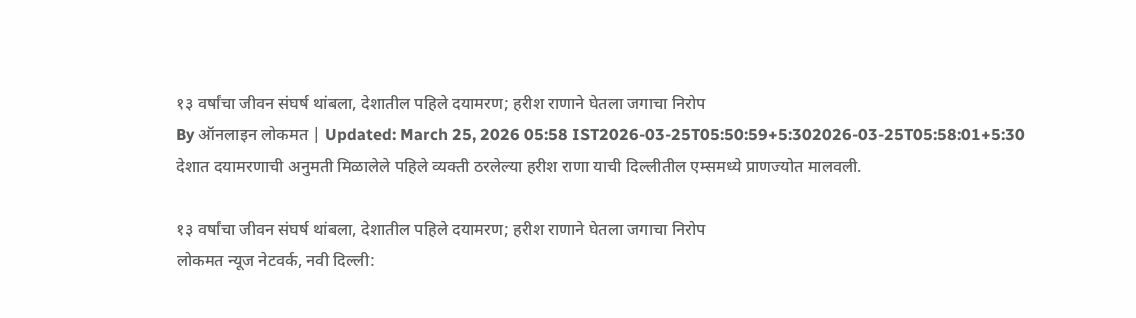१३ वर्षांचा जीवन संघर्ष थांबला, देशातील पहिले दयामरण; हरीश राणाने घेतला जगाचा निरोप
By ऑनलाइन लोकमत | Updated: March 25, 2026 05:58 IST2026-03-25T05:50:59+5:302026-03-25T05:58:01+5:30
देशात दयामरणाची अनुमती मिळालेले पहिले व्यक्ती ठरलेल्या हरीश राणा याची दिल्लीतील एम्समध्ये प्राणज्योत मालवली.

१३ वर्षांचा जीवन संघर्ष थांबला, देशातील पहिले दयामरण; हरीश राणाने घेतला जगाचा निरोप
लोकमत न्यूज नेटवर्क, नवी दिल्ली: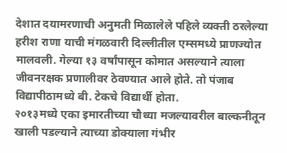देशात दयामरणाची अनुमती मिळालेले पहिले व्यक्ती ठरलेल्या हरीश राणा याची मंगळवारी दिल्लीतील एम्समध्ये प्राणज्योत मालवली. गेल्या १३ वर्षांपासून कोमात असल्याने त्याला जीवनरक्षक प्रणालीवर ठेवण्यात आले होते. तो पंजाब विद्यापीठामध्ये बी. टेकचे विद्यार्थी होता.
२०१३मध्ये एका इमारतीच्या चौथ्या मजल्यावरील बाल्कनीतून खाली पडल्याने त्याच्या डोक्याला गंभीर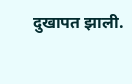दुखापत झाली.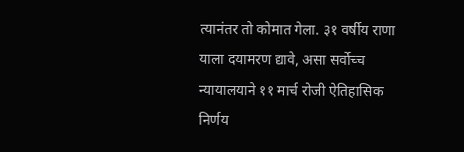त्यानंतर तो कोमात गेला. ३१ वर्षीय राणा याला दयामरण द्यावे, असा सर्वोच्च न्यायालयाने ११ मार्च रोजी ऐतिहासिक निर्णय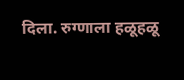दिला. रुग्णाला हळूहळू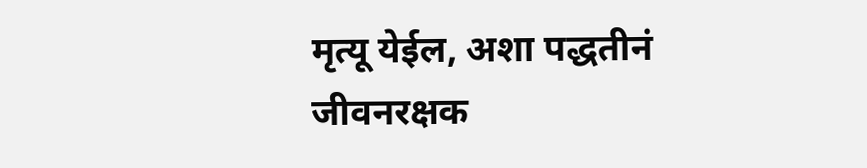मृत्यू येईल, अशा पद्धतीनं जीवनरक्षक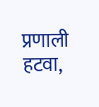प्रणाली हटवा,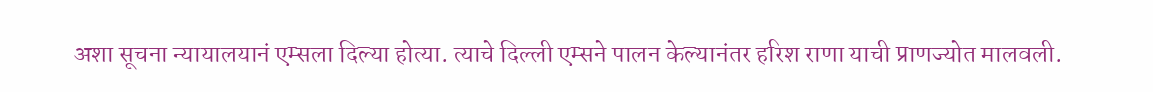अशा सूचना न्यायालयानं एम्सला दिल्या होत्या. त्याचे दिल्ली एम्सने पालन केल्यानंतर हरिश राणा याची प्राणज्योत मालवली.